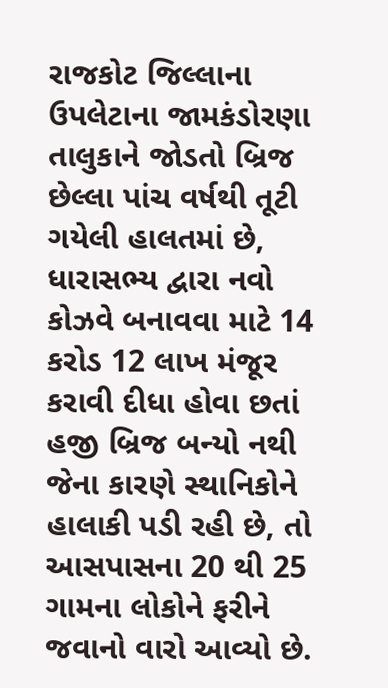રાજકોટ જિલ્લાના ઉપલેટાના જામકંડોરણા તાલુકાને જોડતો બ્રિજ છેલ્લા પાંચ વર્ષથી તૂટી ગયેલી હાલતમાં છે, ધારાસભ્ય દ્વારા નવો કોઝવે બનાવવા માટે 14 કરોડ 12 લાખ મંજૂર કરાવી દીધા હોવા છતાં હજી બ્રિજ બન્યો નથી જેના કારણે સ્થાનિકોને હાલાકી પડી રહી છે, તો આસપાસના 20 થી 25 ગામના લોકોને ફરીને જવાનો વારો આવ્યો છે.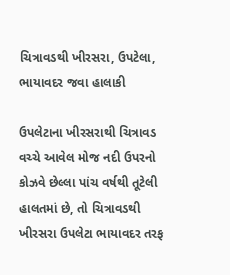ચિત્રાવડથી ખીરસરા, ઉપટેલા, ભાયાવદર જવા હાલાકી

ઉપલેટાના ખીરસરાથી ચિત્રાવડ વચ્ચે આવેલ મોજ નદી ઉપરનો કોઝવે છેલ્લા પાંચ વર્ષથી તૂટેલી હાલતમાં છે, તો ચિત્રાવડથી ખીરસરા ઉપલેટા ભાયાવદર તરફ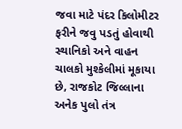જવા માટે પંદર કિલોમીટર ફરીને જવુ પડતું હોવાથી સ્થાનિકો અને વાહન ચાલકો મુશ્કેલીમાં મૂકાયા છે, રાજકોટ જિલ્લાના અનેક પુલો તંત્ર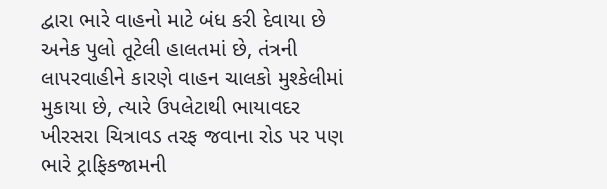દ્વારા ભારે વાહનો માટે બંધ કરી દેવાયા છે અનેક પુલો તૂટેલી હાલતમાં છે, તંત્રની લાપરવાહીને કારણે વાહન ચાલકો મુશ્કેલીમાં મુકાયા છે, ત્યારે ઉપલેટાથી ભાયાવદર ખીરસરા ચિત્રાવડ તરફ જવાના રોડ પર પણ ભારે ટ્રાફિકજામની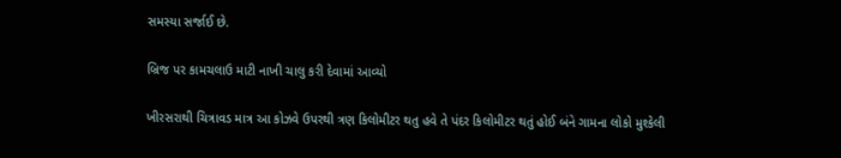સમસ્યા સર્જાઈ છે.

બ્રિજ પર કામચલાઉ માટી નાખી ચાલુ કરી દેવામાં આવ્યો

ખીરસરાથી ચિત્રાવડ માત્ર આ કોઝવે ઉપરથી ત્રણ કિલોમીટર થતુ હવે તે પંદર કિલોમીટર થતું હોઈ બંને ગામના લોકો મુશ્કેલી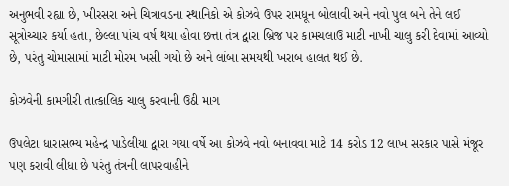અનુભવી રહ્યા છે, ખીરસરા અને ચિત્રાવડના સ્થાનિકો એ કોઝવે ઉપર રામધૂન બોલાવી અને નવો પુલ બને તેને લઈ સૂત્રોચ્ચાર કર્યા હતા, છેલ્લા પાંચ વર્ષ થયા હોવા છત્તા તંત્ર દ્વારા બ્રિજ પર કામચલાઉ માટી નાખી ચાલુ કરી દેવામાં આવ્યો છે, પરંતુ ચોમાસામાં માટી મોરમ ખસી ગયો છે અને લાંબા સમયથી ખરાબ હાલત થઈ છે.

કોઝવેની કામગીરી તાત્કાલિક ચાલુ કરવાની ઉઠી માગ

ઉપલેટા ધારાસભ્ય મહેન્દ્ર પાડેલીયા દ્વારા ગયા વર્ષે આ કોઝવે નવો બનાવવા માટે 14 કરોડ 12 લાખ સરકાર પાસે મંજૂર પણ કરાવી લીધા છે પરંતુ તંત્રની લાપરવાહીને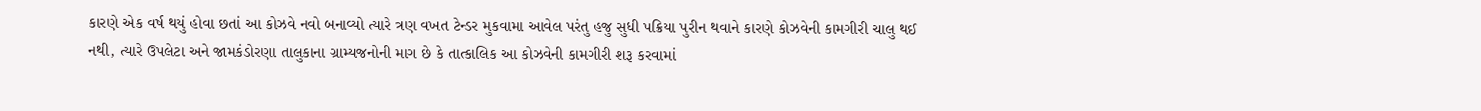કારણે એક વર્ષ થયું હોવા છતાં આ કોઝવે નવો બનાવ્યો ત્યારે ત્રણ વખત ટેન્ડર મુકવામા આવેલ પરંતુ હજુ સુધી પક્રિયા પુરીન થવાને કારણે કોઝવેની કામગીરી ચાલુ થઈ નથી, ત્યારે ઉપલેટા અને જામકંડોરણા તાલુકાના ગ્રામ્યજનોની માગ છે કે તાત્કાલિક આ કોઝવેની કામગીરી શરૂ કરવામાં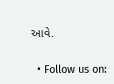આવે.


  • Follow us on: